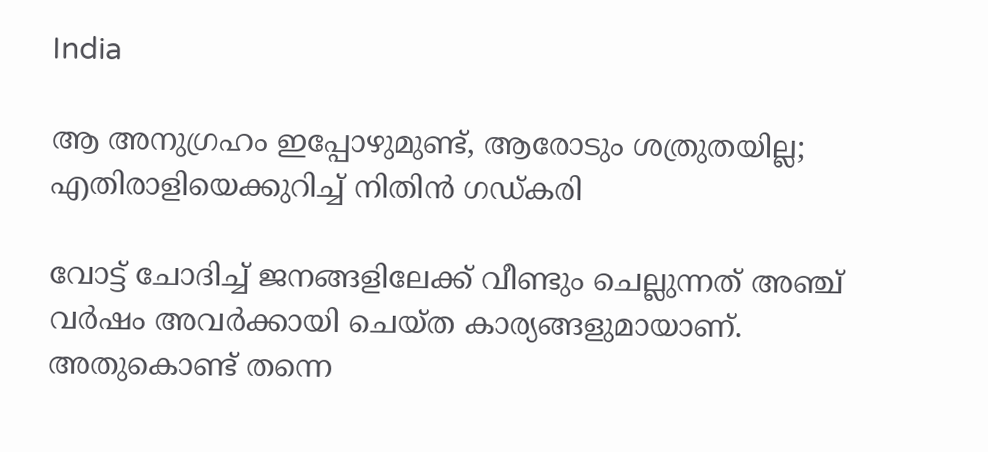India

ആ അനുഗ്രഹം ഇപ്പോഴുമുണ്ട്, ആരോടും ശത്രുതയില്ല; എതിരാളിയെക്കുറിച്ച് നിതിന്‍ ഗഡ്കരി

വോട്ട് ചോദിച്ച് ജനങ്ങളിലേക്ക് വീണ്ടും ചെല്ലുന്നത് അഞ്ച് വര്‍ഷം അവര്‍ക്കായി ചെയ്ത കാര്യങ്ങളുമായാണ്. അതുകൊണ്ട് തന്നെ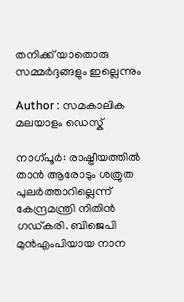തനിക്ക് യാതൊരു സമ്മര്‍ദ്ദങ്ങളും ഇല്ലെന്നും

Author : സമകാലിക മലയാളം ഡെസ്ക്

നാഗ്പൂര്‍: രാഷ്ട്രീയത്തില്‍ താന്‍ ആരോടും ശത്രുത പുലര്‍ത്താറില്ലെന്ന് കേന്ദ്രമന്ത്രി നിതിന്‍ ഗഡ്കരി. ബിജെപി മുന്‍എംപിയായ നാന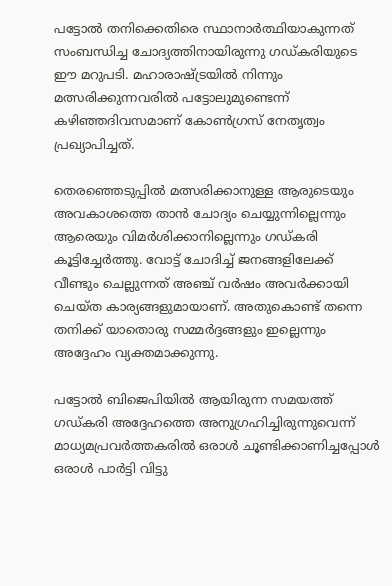പട്ടോല്‍ തനിക്കെതിരെ സ്ഥാനാര്‍ത്ഥിയാകുന്നത് സംബന്ധിച്ച ചോദ്യത്തിനായിരുന്നു ഗഡ്കരിയുടെ ഈ മറുപടി. മഹാരാഷ്ട്രയില്‍ നിന്നും മത്സരിക്കുന്നവരില്‍ പട്ടോലുമുണ്ടെന്ന് കഴിഞ്ഞദിവസമാണ് കോണ്‍ഗ്രസ് നേതൃത്വം പ്രഖ്യാപിച്ചത്.

തെരഞ്ഞെടുപ്പില്‍ മത്സരിക്കാനുള്ള ആരുടെയും അവകാശത്തെ താന്‍ ചോദ്യം ചെയ്യുന്നില്ലെന്നും ആരെയും വിമര്‍ശിക്കാനില്ലെന്നും ഗഡ്കരി കൂട്ടിച്ചേര്‍ത്തു. വോട്ട് ചോദിച്ച് ജനങ്ങളിലേക്ക് വീണ്ടും ചെല്ലുന്നത് അഞ്ച് വര്‍ഷം അവര്‍ക്കായി ചെയ്ത കാര്യങ്ങളുമായാണ്. അതുകൊണ്ട് തന്നെ തനിക്ക് യാതൊരു സമ്മര്‍ദ്ദങ്ങളും ഇല്ലെന്നും അദ്ദേഹം വ്യക്തമാക്കുന്നു.

പട്ടോല്‍ ബിജെപിയില്‍ ആയിരുന്ന സമയത്ത് ഗഡ്കരി അദ്ദേഹത്തെ അനുഗ്രഹിച്ചിരുന്നുവെന്ന് മാധ്യമപ്രവര്‍ത്തകരില്‍ ഒരാള്‍ ചൂണ്ടിക്കാണിച്ചപ്പോള്‍ ഒരാള്‍ പാര്‍ട്ടി വിട്ടു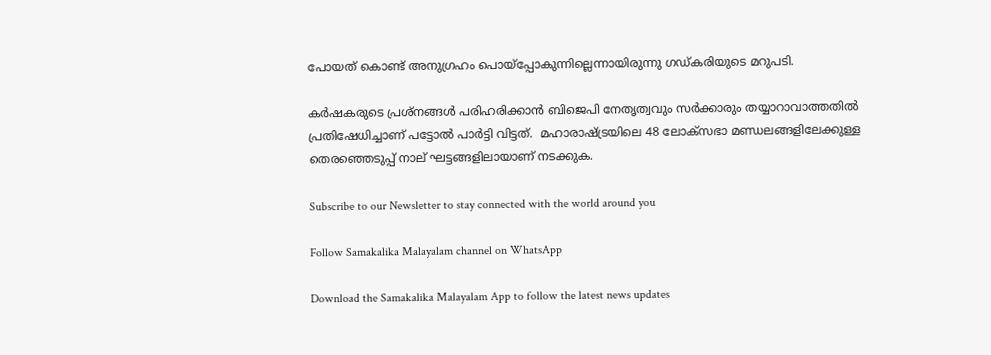പോയത് കൊണ്ട് അനുഗ്രഹം പൊയ്‌പ്പോകുന്നില്ലെന്നായിരുന്നു ഗഡ്കരിയുടെ മറുപടി.

കര്‍ഷകരുടെ പ്രശ്‌നങ്ങള്‍ പരിഹരിക്കാന്‍ ബിജെപി നേതൃത്വവും സര്‍ക്കാരും തയ്യാറാവാത്തതില്‍ പ്രതിഷേധിച്ചാണ് പട്ടോല്‍ പാര്‍ട്ടി വിട്ടത്.  മഹാരാഷ്ട്രയിലെ 48 ലോക്‌സഭാ മണ്ഡലങ്ങളിലേക്കുള്ള തെരഞ്ഞെടുപ്പ് നാല് ഘട്ടങ്ങളിലായാണ് നടക്കുക.

Subscribe to our Newsletter to stay connected with the world around you

Follow Samakalika Malayalam channel on WhatsApp

Download the Samakalika Malayalam App to follow the latest news updates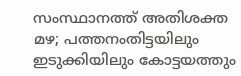സംസ്ഥാനത്ത് അതിശക്ത മഴ; പത്തനംതിട്ടയിലും ഇടുക്കിയിലും കോട്ടയത്തും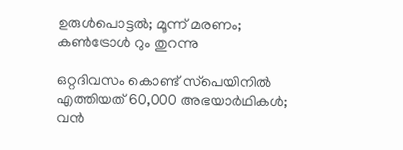ഉരുള്‍പൊട്ടല്‍; മൂന്ന് മരണം; കണ്‍ട്രോള്‍ റും തുറന്നു

ഒറ്റദിവസം കൊണ്ട് സ്‌പെയിനില്‍ എത്തിയത് 60,000 അഭയാര്‍ഥികള്‍; വന്‍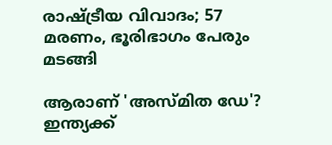രാഷ്ട്രീയ വിവാദം; 57 മരണം, ഭൂരിഭാഗം പേരും മടങ്ങി

ആരാണ് 'അസ്മിത ഡേ'? ഇന്ത്യക്ക്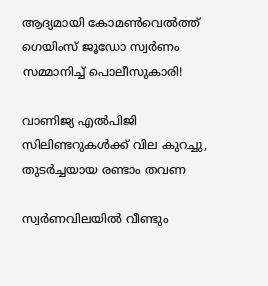ആദ്യമായി കോമൺവെൽത്ത് ഗെയിംസ് ജൂഡോ സ്വർണം സമ്മാനിച്ച് പൊലീസുകാരി!

വാണിജ്യ എല്‍പിജി സിലിണ്ടറുകള്‍ക്ക് വില കുറച്ചു, തുടര്‍ച്ചയായ രണ്ടാം തവണ

സ്വര്‍ണവിലയില്‍ വീണ്ടും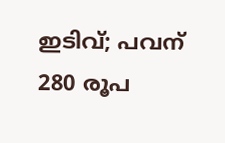ഇടിവ്; പവന് 280 രൂപ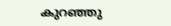കുറഞ്ഞു